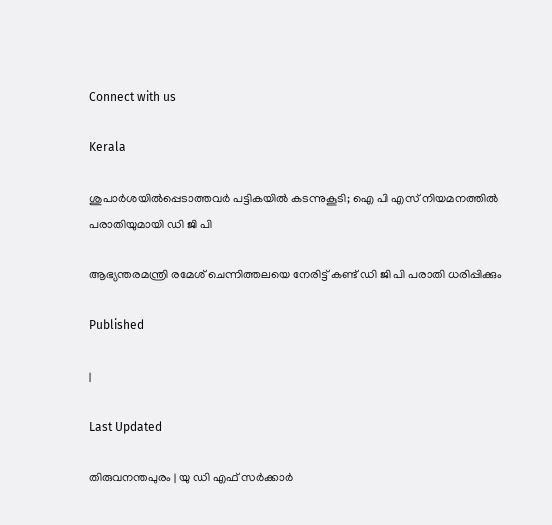Connect with us

Kerala

ശുപാര്‍ശയില്‍പ്പെടാത്തവര്‍ പട്ടികയില്‍ കടന്നുകൂടി; ഐ പി എസ് നിയമനത്തില്‍ പരാതിയുമായി ഡി ജി പി

ആഭ്യന്തരമന്ത്രി രമേശ് ചെന്നിത്തലയെ നേരിട്ട് കണ്ട് ഡി ജി പി പരാതി ധരിപ്പിക്കും

Published

|

Last Updated

തിരുവനന്തപുരം | യു ഡി എഫ് സര്‍ക്കാര്‍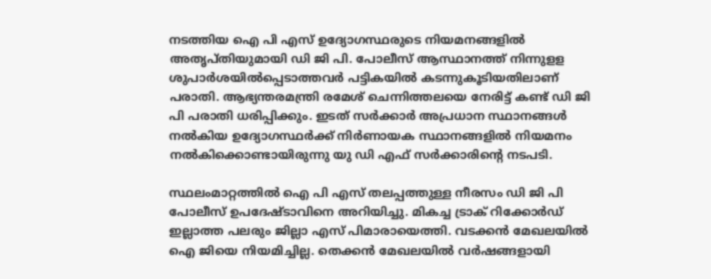നടത്തിയ ഐ പി എസ് ഉദ്യോഗസ്ഥരുടെ നിയമനങ്ങളില്‍ അതൃപ്തിയുമായി ഡി ജി പി. പോലീസ് ആസ്ഥാനത്ത് നിന്നുളള ശുപാര്‍ശയില്‍പ്പെടാത്തവര്‍ പട്ടികയില്‍ കടന്നുകൂടിയതിലാണ് പരാതി. ആഭ്യന്തരമന്ത്രി രമേശ് ചെന്നിത്തലയെ നേരിട്ട് കണ്ട് ഡി ജി പി പരാതി ധരിപ്പിക്കും. ഇടത് സര്‍ക്കാര്‍ അപ്രധാന സ്ഥാനങ്ങള്‍ നല്‍കിയ ഉദ്യോഗസ്ഥര്‍ക്ക് നിര്‍ണായക സ്ഥാനങ്ങളില്‍ നിയമനം നല്‍കിക്കൊണ്ടായിരുന്നു യു ഡി എഫ് സര്‍ക്കാരിന്റെ നടപടി.

സ്ഥലംമാറ്റത്തില്‍ ഐ പി എസ് തലപ്പത്തുള്ള നീരസം ഡി ജി പി പോലീസ് ഉപദേഷ്ടാവിനെ അറിയിച്ചു. മികച്ച ട്രാക് റിക്കോര്‍ഡ് ഇല്ലാത്ത പലരും ജില്ലാ എസ് പിമാരായെത്തി. വടക്കന്‍ മേഖലയില്‍ ഐ ജിയെ നിയമിച്ചില്ല. തെക്കന്‍ മേഖലയില്‍ വര്‍ഷങ്ങളായി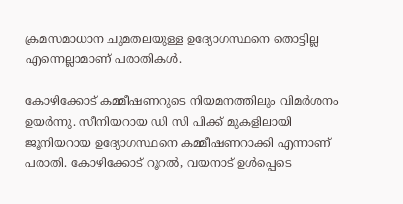ക്രമസമാധാന ചുമതലയുള്ള ഉദ്യോഗസ്ഥനെ തൊട്ടില്ല എന്നെല്ലാമാണ് പരാതികള്‍.

കോഴിക്കോട് കമ്മീഷണറുടെ നിയമനത്തിലും വിമര്‍ശനം ഉയര്‍ന്നു. സീനിയറായ ഡി സി പിക്ക് മുകളിലായി ജൂനിയറായ ഉദ്യോഗസ്ഥനെ കമ്മീഷണറാക്കി എന്നാണ് പരാതി. കോഴിക്കോട് റൂറല്‍, വയനാട് ഉള്‍പ്പെടെ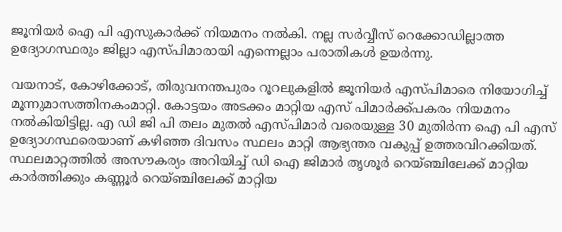ജൂനിയര്‍ ഐ പി എസുകാര്‍ക്ക് നിയമനം നല്‍കി. നല്ല സര്‍വ്വീസ് റെക്കോഡില്ലാത്ത ഉദ്യോഗസ്ഥരും ജില്ലാ എസ്പിമാരായി എന്നെല്ലാം പരാതികള്‍ ഉയര്‍ന്നു.

വയനാട്, കോഴിക്കോട്, തിരുവനന്തപുരം റൂറലുകളില്‍ ജൂനിയര്‍ എസ്പിമാരെ നിയോഗിച്ച് മൂന്നുമാസത്തിനകംമാറ്റി. കോട്ടയം അടക്കം മാറ്റിയ എസ് പിമാര്‍ക്ക്പകരം നിയമനം നല്‍കിയിട്ടില്ല. എ ഡി ജി പി തലം മുതല്‍ എസ്പിമാര്‍ വരെയുള്ള 30 മുതിര്‍ന്ന ഐ പി എസ് ഉദ്യോഗസ്ഥരെയാണ് കഴിഞ്ഞ ദിവസം സ്ഥലം മാറ്റി ആഭ്യന്തര വകുപ്പ് ഉത്തരവിറക്കിയത്. സ്ഥലമാറ്റത്തില്‍ അസൗകര്യം അറിയിച്ച് ഡി ഐ ജിമാര്‍ തൃശൂര്‍ റെയ്ഞ്ചിലേക്ക് മാറ്റിയ കാര്‍ത്തിക്കും കണ്ണൂര്‍ റെയ്ഞ്ചിലേക്ക് മാറ്റിയ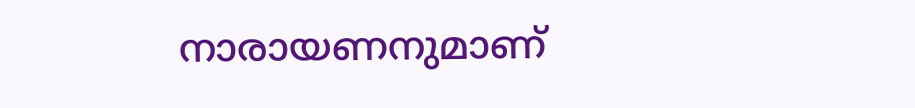നാരായണനുമാണ്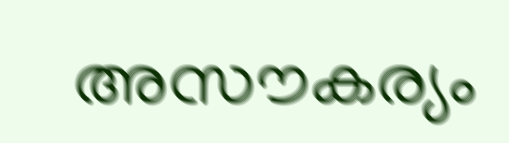അസൗകര്യം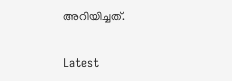അറിയിച്ചത്.

Latest